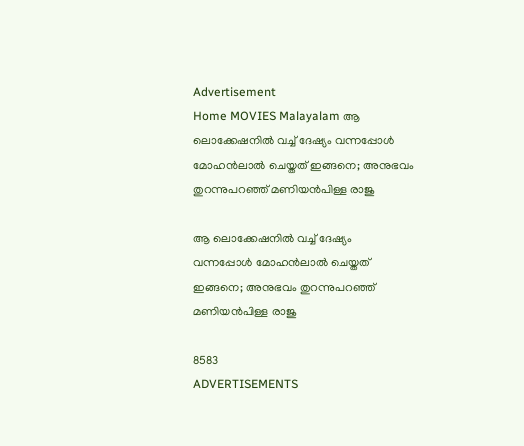Advertisement
Home MOVIES Malayalam ആ ലൊക്കേഷനിൽ വച്ച് ദേഷ്യം വന്നപ്പോൾ മോഹൻലാൽ ചെയ്തത് ഇങ്ങനെ; അനുഭവം തുറന്നുപറഞ്ഞ് മണിയൻപിള്ള രാജു

ആ ലൊക്കേഷനിൽ വച്ച് ദേഷ്യം വന്നപ്പോൾ മോഹൻലാൽ ചെയ്തത് ഇങ്ങനെ; അനുഭവം തുറന്നുപറഞ്ഞ് മണിയൻപിള്ള രാജു

8583
ADVERTISEMENTS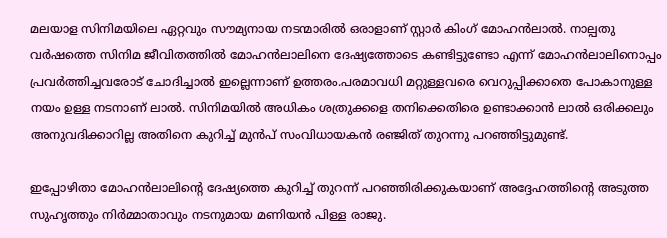മലയാള സിനിമയിലെ ഏറ്റവും സൗമ്യനായ നടന്മാരിൽ ഒരാളാണ് സ്റ്റാർ കിംഗ് മോഹൻലാൽ. നാല്പതു വർഷത്തെ സിനിമ ജീവിതത്തിൽ മോഹൻലാലിനെ ദേഷ്യത്തോടെ കണ്ടിട്ടുണ്ടോ എന്ന് മോഹൻലാലിനൊപ്പം പ്രവർത്തിച്ചവരോട് ചോദിച്ചാൽ ഇല്ലെന്നാണ് ഉത്തരം.പരമാവധി മറ്റുള്ളവരെ വെറുപ്പിക്കാതെ പോകാനുള്ള നയം ഉള്ള നടനാണ് ലാൽ. സിനിമയിൽ അധികം ശത്രുക്കളെ തനിക്കെതിരെ ഉണ്ടാക്കാൻ ലാൽ ഒരിക്കലും അനുവദിക്കാറില്ല അതിനെ കുറിച്ച് മുൻപ് സംവിധായകൻ രഞ്ജിത് തുറന്നു പറഞ്ഞിട്ടുമുണ്ട്.

ഇപ്പോഴിതാ മോഹൻലാലിന്റെ ദേഷ്യത്തെ കുറിച്ച് തുറന്ന് പറഞ്ഞിരിക്കുകയാണ് അദ്ദേഹത്തിന്റെ അടുത്ത സുഹൃത്തും നിർമ്മാതാവും നടനുമായ മണിയൻ പിള്ള രാജു.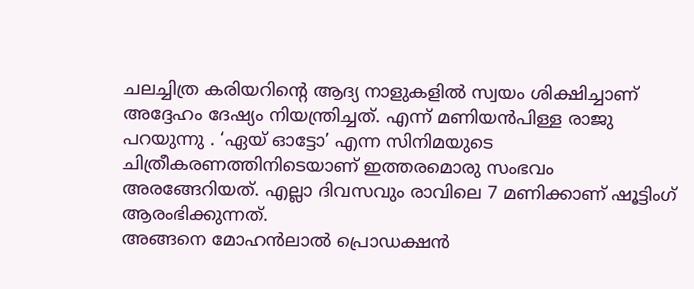ചലച്ചിത്ര കരിയറിന്റെ ആദ്യ നാളുകളിൽ സ്വയം ശിക്ഷിച്ചാണ് അദ്ദേഹം ദേഷ്യം നിയന്ത്രിച്ചത്. എന്ന് മണിയൻപിള്ള രാജു പറയുന്നു . ‘ഏയ് ഓട്ടോ’ എന്ന സിനിമയുടെ ചിത്രീകരണത്തിനിടെയാണ് ഇത്തരമൊരു സംഭവം അരങ്ങേറിയത്. എല്ലാ ദിവസവും രാവിലെ 7 മണിക്കാണ് ഷൂട്ടിംഗ് ആരംഭിക്കുന്നത്.
അങ്ങനെ മോഹൻലാൽ പ്രൊഡക്ഷൻ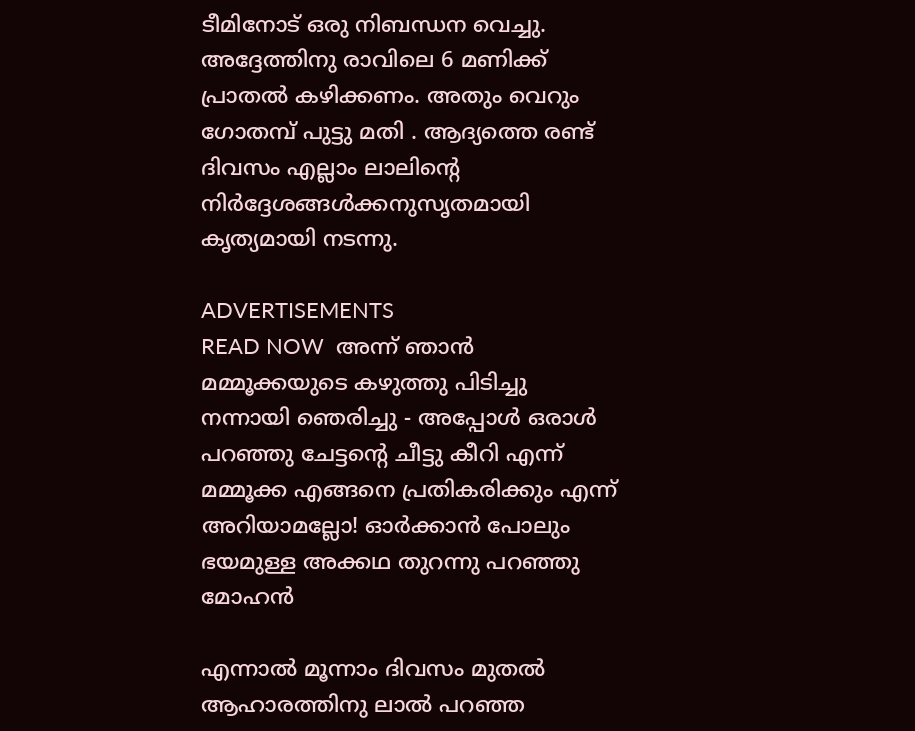ടീമിനോട് ഒരു നിബന്ധന വെച്ചു. അദ്ദേത്തിനു രാവിലെ 6 മണിക്ക് പ്രാതൽ കഴിക്കണം. അതും വെറും ഗോതമ്പ് പുട്ടു മതി . ആദ്യത്തെ രണ്ട് ദിവസം എല്ലാം ലാലിന്റെ നിർദ്ദേശങ്ങൾക്കനുസൃതമായി കൃത്യമായി നടന്നു.

ADVERTISEMENTS
READ NOW  അന്ന് ഞാൻ മമ്മൂക്കയുടെ കഴുത്തു പിടിച്ചു നന്നായി ഞെരിച്ചു - അപ്പോൾ ഒരാൾ പറഞ്ഞു ചേട്ടന്റെ ചീട്ടു കീറി എന്ന് മമ്മൂക്ക എങ്ങനെ പ്രതികരിക്കും എന്ന് അറിയാമല്ലോ! ഓർക്കാൻ പോലും ഭയമുള്ള അക്കഥ തുറന്നു പറഞ്ഞു മോഹൻ

എന്നാൽ മൂന്നാം ദിവസം മുതൽ ആഹാരത്തിനു ലാൽ പറഞ്ഞ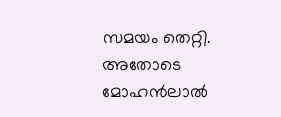സമയം തെറ്റി. അതോടെ മോഹൻലാൽ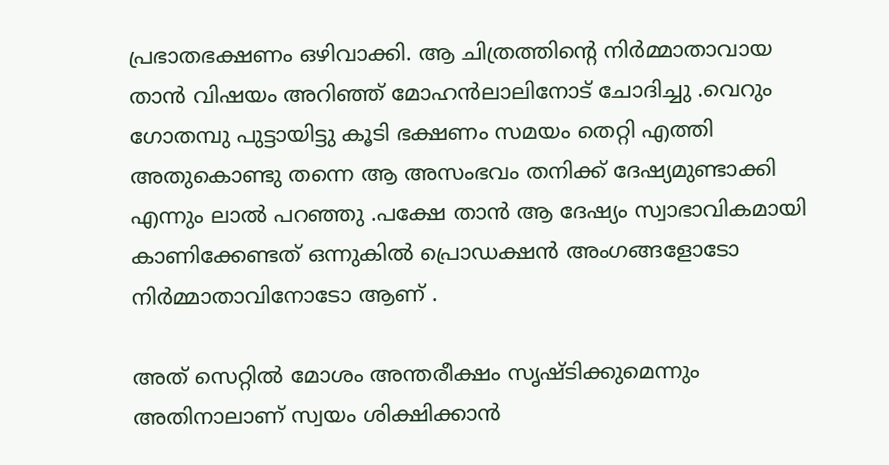പ്രഭാതഭക്ഷണം ഒഴിവാക്കി. ആ ചിത്രത്തിന്റെ നിർമ്മാതാവായ താൻ വിഷയം അറിഞ്ഞ് മോഹൻലാലിനോട് ചോദിച്ചു .വെറും ഗോതമ്പു പുട്ടായിട്ടു കൂടി ഭക്ഷണം സമയം തെറ്റി എത്തി അതുകൊണ്ടു തന്നെ ആ അസംഭവം തനിക്ക് ദേഷ്യമുണ്ടാക്കി എന്നും ലാൽ പറഞ്ഞു .പക്ഷേ താൻ ആ ദേഷ്യം സ്വാഭാവികമായി കാണിക്കേണ്ടത് ഒന്നുകിൽ പ്രൊഡക്ഷൻ അംഗങ്ങളോടോ നിർമ്മാതാവിനോടോ ആണ് .

അത് സെറ്റിൽ മോശം അന്തരീക്ഷം സൃഷ്ടിക്കുമെന്നും അതിനാലാണ് സ്വയം ശിക്ഷിക്കാൻ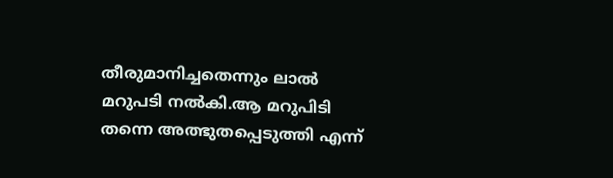തീരുമാനിച്ചതെന്നും ലാൽ മറുപടി നൽകി.ആ മറുപിടി തന്നെ അത്ഭുതപ്പെടുത്തി എന്ന്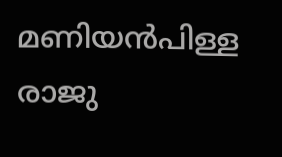മണിയൻപിള്ള രാജു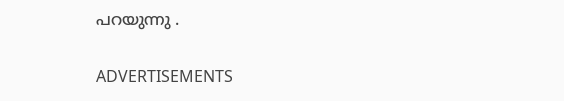പറയുന്നു .

ADVERTISEMENTS